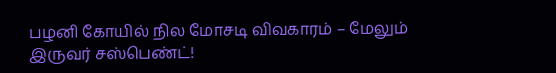பழனி கோயில் நில மோசடி விவகாரம் – மேலும் இருவர் சஸ்பெண்ட்!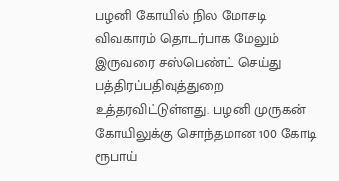பழனி கோயில் நில மோசடி விவகாரம் தொடர்பாக மேலும் இருவரை சஸ்பெண்ட் செய்து பத்திரப்பதிவுத்துறை உத்தரவிட்டுள்ளது. பழனி முருகன் கோயிலுக்கு சொந்தமான 100 கோடி ரூபாய்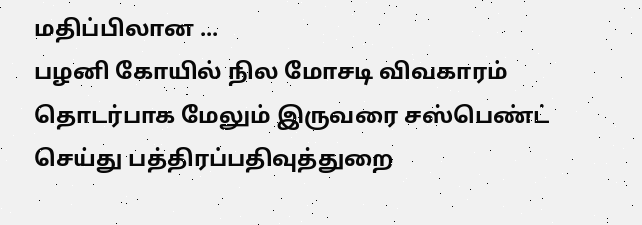மதிப்பிலான ...
பழனி கோயில் நில மோசடி விவகாரம் தொடர்பாக மேலும் இருவரை சஸ்பெண்ட் செய்து பத்திரப்பதிவுத்துறை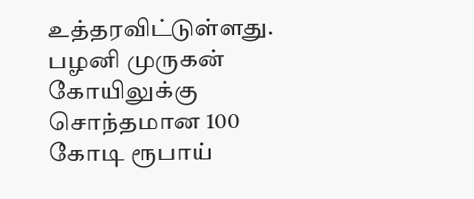உத்தரவிட்டுள்ளது. பழனி முருகன் கோயிலுக்கு சொந்தமான 100 கோடி ரூபாய்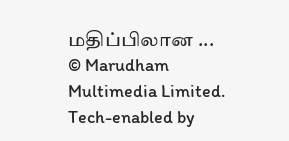மதிப்பிலான ...
© Marudham Multimedia Limited.
Tech-enabled by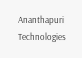Ananthapuri Technologies